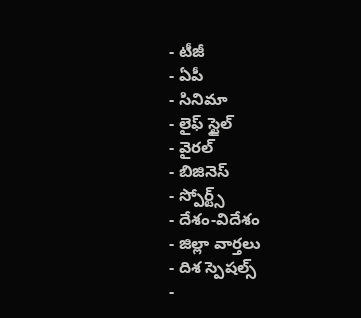- టీజీ
- ఏపీ
- సినిమా
- లైఫ్ స్టైల్
- వైరల్
- బిజినెస్
- స్పోర్ట్స్
- దేశం-విదేశం
- జిల్లా వార్తలు
- దిశ స్పెషల్స్
-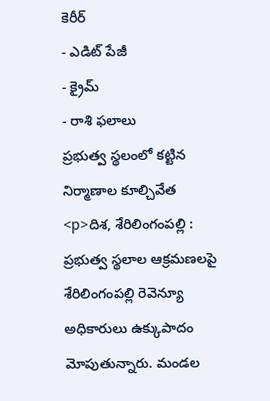కెరీర్
- ఎడిట్ పేజీ
- క్రైమ్
- రాశి ఫలాలు
ప్రభుత్వ స్థలంలో కట్టిన నిర్మాణాల కూల్చివేత
<p>దిశ, శేరిలింగంపల్లి : ప్రభుత్వ స్థలాల ఆక్రమణలపై శేరిలింగంపల్లి రెవెన్యూ అధికారులు ఉక్కుపాదం మోపుతున్నారు. మండల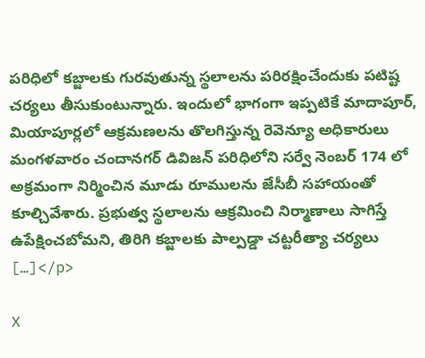పరిధిలో కబ్జాలకు గురవుతున్న స్థలాలను పరిరక్షించేందుకు పటిష్ట చర్యలు తీసుకుంటున్నారు. ఇందులో భాగంగా ఇప్పటికే మాదాపూర్, మియాపూర్లలో ఆక్రమణలను తొలగిస్తున్న రెవెన్యూ అధికారులు మంగళవారం చందానగర్ డివిజన్ పరిధిలోని సర్వే నెంబర్ 174 లో అక్రమంగా నిర్మించిన మూడు రూములను జేసీబీ సహాయంతో కూల్చివేశారు. ప్రభుత్వ స్థలాలను ఆక్రమించి నిర్మాణాలు సాగిస్తే ఉపేక్షించబోమని, తిరిగి కబ్జాలకు పాల్పడ్డా చట్టరీత్యా చర్యలు […]</p>

X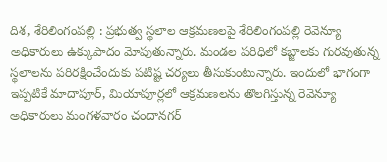దిశ, శేరిలింగంపల్లి : ప్రభుత్వ స్థలాల ఆక్రమణలపై శేరిలింగంపల్లి రెవెన్యూ అధికారులు ఉక్కుపాదం మోపుతున్నారు. మండల పరిధిలో కబ్జాలకు గురవుతున్న స్థలాలను పరిరక్షించేందుకు పటిష్ట చర్యలు తీసుకుంటున్నారు. ఇందులో భాగంగా ఇప్పటికే మాదాపూర్, మియాపూర్లలో ఆక్రమణలను తొలగిస్తున్న రెవెన్యూ అధికారులు మంగళవారం చందానగర్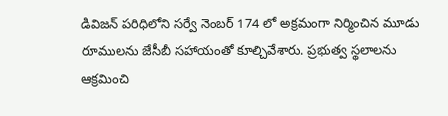డివిజన్ పరిధిలోని సర్వే నెంబర్ 174 లో అక్రమంగా నిర్మించిన మూడు రూములను జేసీబీ సహాయంతో కూల్చివేశారు. ప్రభుత్వ స్థలాలను ఆక్రమించి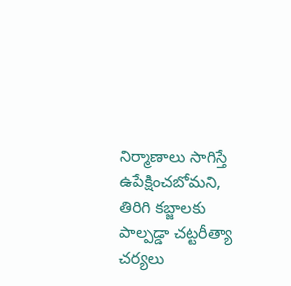నిర్మాణాలు సాగిస్తే ఉపేక్షించబోమని, తిరిగి కబ్జాలకు పాల్పడ్డా చట్టరీత్యా చర్యలు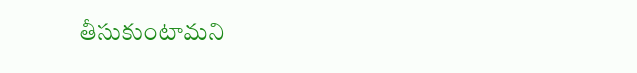తీసుకుంటామని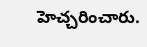హెచ్చరించారు.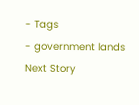- Tags
- government lands
Next Story